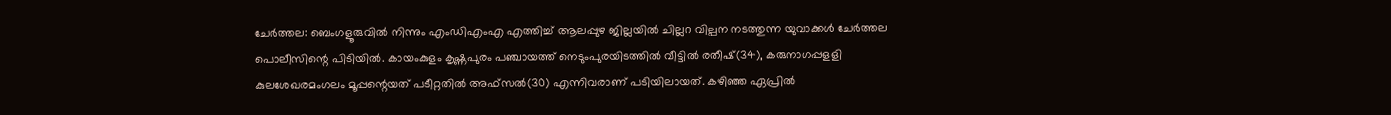ചേർത്തല: ബെംഗളൂരുവിൽ നിന്നും എംഡിഎംഎ എത്തിച്ച് ആലപ്പുഴ ജില്ലയിൽ ചില്ലറ വില്പന നടത്തുന്ന യുവാക്കൾ ചേർത്തല പൊലീസിന്റെ പിടിയിൽ. കായംകുളം കൃഷ്ണപുരം പഞ്ചായത്ത് നെടുംപുരയിടത്തിൽ വീട്ടിൽ രതീഷ്(34), കരുനാഗപ്പളളി കുലശേഖരമംഗലം മൂപ്പന്റെയത് പടീറ്റതിൽ അഫ്സൽ(30) എന്നിവരാണ് പടിയിലായത്. കഴിഞ്ഞ ഏപ്രിൽ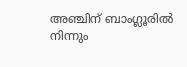അഞ്ചിന് ബാംഗ്ലൂരിൽ നിന്നും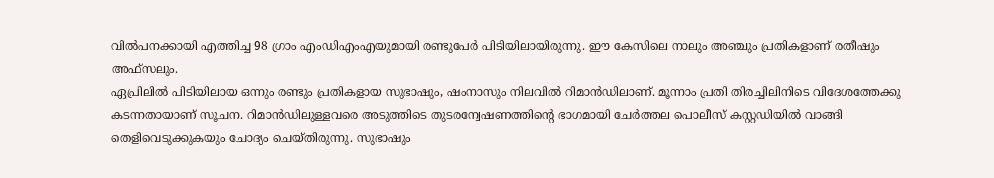വിൽപനക്കായി എത്തിച്ച 98 ഗ്രാം എംഡിഎംഎയുമായി രണ്ടുപേർ പിടിയിലായിരുന്നു. ഈ കേസിലെ നാലും അഞ്ചും പ്രതികളാണ് രതീഷും അഫ്സലും.
ഏപ്രിലിൽ പിടിയിലായ ഒന്നും രണ്ടും പ്രതികളായ സുഭാഷും, ഷംനാസും നിലവിൽ റിമാൻഡിലാണ്. മൂന്നാം പ്രതി തിരച്ചിലിനിടെ വിദേശത്തേക്കു കടന്നതായാണ് സൂചന. റിമാൻഡിലുള്ളവരെ അടുത്തിടെ തുടരന്വേഷണത്തിന്റെ ഭാഗമായി ചേർത്തല പൊലീസ് കസ്റ്റഡിയിൽ വാങ്ങി തെളിവെടുക്കുകയും ചോദ്യം ചെയ്തിരുന്നു. സുഭാഷും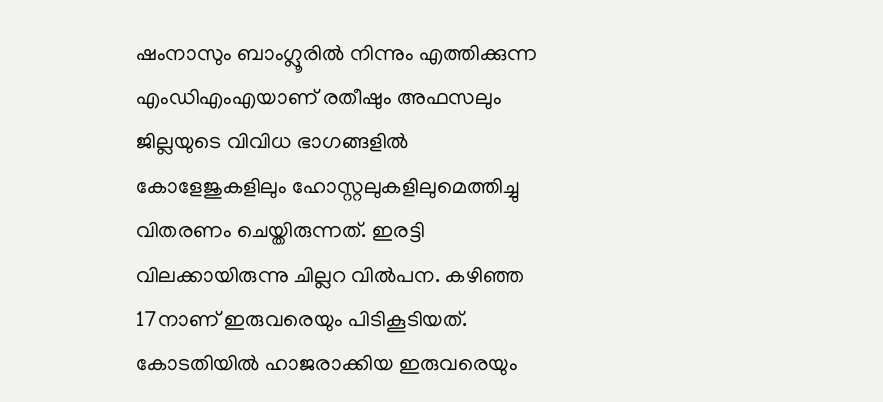ഷംനാസും ബാംഗ്ലൂരിൽ നിന്നും എത്തിക്കുന്ന എംഡിഎംഎയാണ് രതീഷും അഫസലും ജില്ലയുടെ വിവിധ ഭാഗങ്ങളിൽ കോളേജുകളിലും ഹോസ്റ്റലുകളിലുമെത്തിച്ചു വിതരണം ചെയ്തിരുന്നത്. ഇരട്ടി വിലക്കായിരുന്നു ചില്ലറ വിൽപന. കഴിഞ്ഞ 17നാണ് ഇരുവരെയും പിടികൂടിയത്. കോടതിയിൽ ഹാജരാക്കിയ ഇരുവരെയും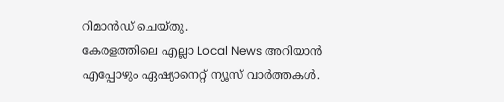റിമാൻഡ് ചെയ്തു.
കേരളത്തിലെ എല്ലാ Local News അറിയാൻ എപ്പോഴും ഏഷ്യാനെറ്റ് ന്യൂസ് വാർത്തകൾ.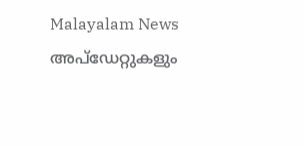Malayalam News അപ്ഡേറ്റുകളും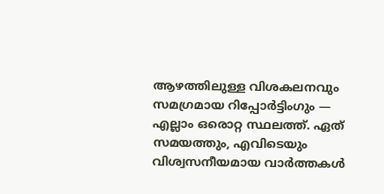ആഴത്തിലുള്ള വിശകലനവും സമഗ്രമായ റിപ്പോർട്ടിംഗും — എല്ലാം ഒരൊറ്റ സ്ഥലത്ത്. ഏത് സമയത്തും, എവിടെയും വിശ്വസനീയമായ വാർത്തകൾ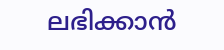ലഭിക്കാൻ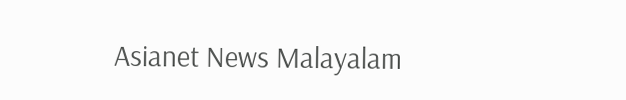Asianet News Malayalam